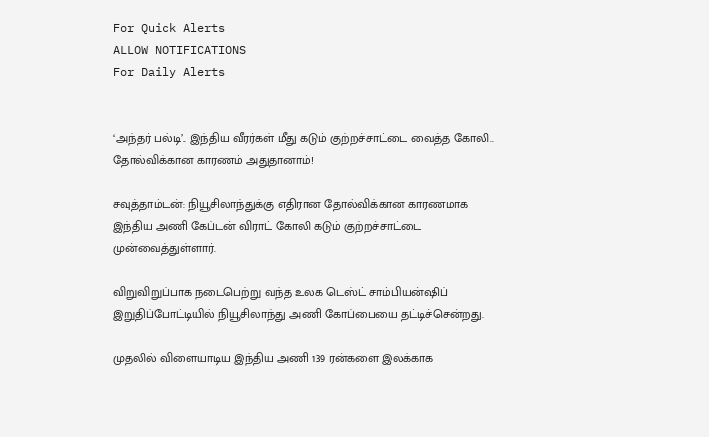For Quick Alerts
ALLOW NOTIFICATIONS
For Daily Alerts


‘அந்தர் பல்டி’.. இந்திய வீரர்கள் மீது கடும் குற்றச்சாட்டை வைத்த கோலி.. தோல்விக்கான காரணம் அதுதானாம்!

சவுத்தாம்டன்: நியூசிலாந்துக்கு எதிரான தோல்விக்கான காரணமாக இந்திய அணி கேப்டன் விராட் கோலி கடும் குற்றச்சாட்டை முன்வைத்துள்ளார்.

விறுவிறுப்பாக நடைபெற்று வந்த உலக டெஸ்ட் சாம்பியன்ஷிப் இறுதிப்போட்டியில் நியூசிலாந்து அணி கோப்பையை தட்டிச்சென்றது.

முதலில் விளையாடிய இந்திய அணி 139 ரன்களை இலக்காக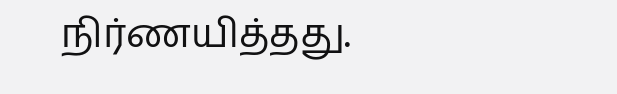நிர்ணயித்தது.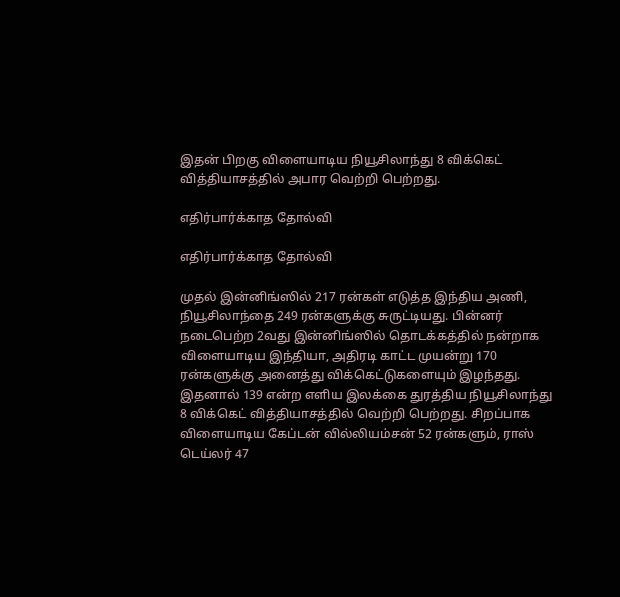இதன் பிறகு விளையாடிய நியூசிலாந்து 8 விக்கெட் வித்தியாசத்தில் அபார வெற்றி பெற்றது.

எதிர்பார்க்காத தோல்வி

எதிர்பார்க்காத தோல்வி

முதல் இன்னிங்ஸில் 217 ரன்கள் எடுத்த இந்திய அணி, நியூசிலாந்தை 249 ரன்களுக்கு சுருட்டியது. பின்னர் நடைபெற்ற 2வது இன்னிங்ஸில் தொடக்கத்தில் நன்றாக விளையாடிய இந்தியா, அதிரடி காட்ட முயன்று 170 ரன்களுக்கு அனைத்து விக்கெட்டுகளையும் இழந்தது. இதனால் 139 என்ற எளிய இலக்கை துரத்திய நியூசிலாந்து 8 விக்கெட் வித்தியாசத்தில் வெற்றி பெற்றது. சிறப்பாக விளையாடிய கேப்டன் வில்லியம்சன் 52 ரன்களும், ராஸ் டெய்லர் 47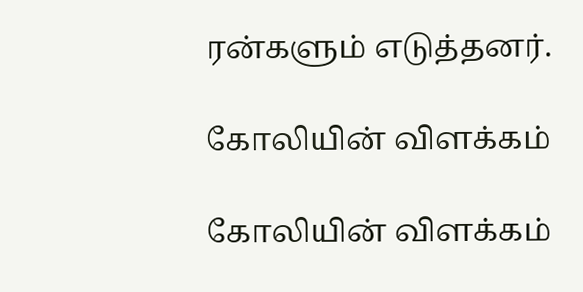ரன்களும் எடுத்தனர்.

கோலியின் விளக்கம்

கோலியின் விளக்கம்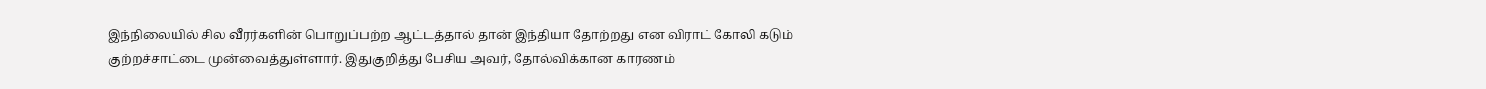இந்நிலையில் சில வீரர்களின் பொறுப்பற்ற ஆட்டத்தால் தான் இந்தியா தோற்றது என விராட் கோலி கடும் குற்றச்சாட்டை முன்வைத்துள்ளார். இதுகுறித்து பேசிய அவர், தோல்விக்கான காரணம்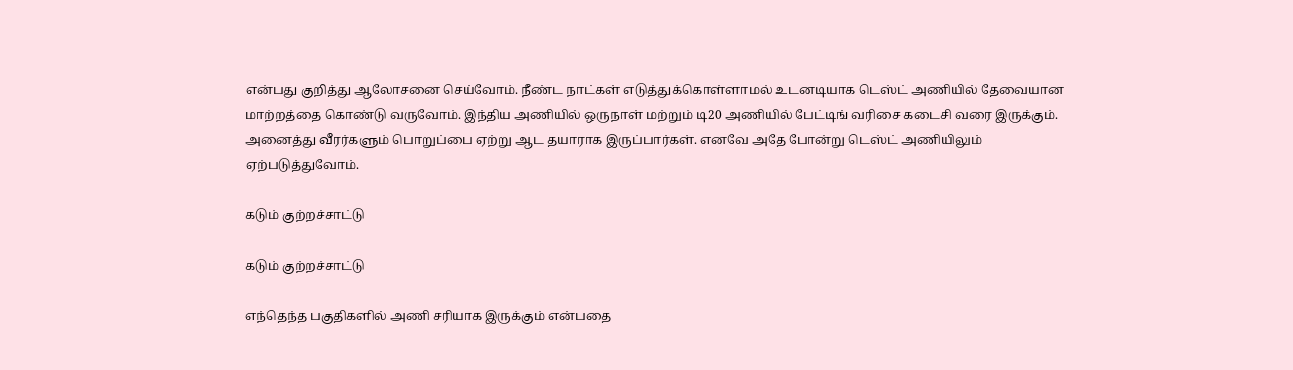என்பது குறித்து ஆலோசனை செய்வோம். நீண்ட நாட்கள் எடுத்துக்கொள்ளாமல் உடனடியாக டெஸ்ட் அணியில் தேவையான மாற்றத்தை கொண்டு வருவோம். இந்திய அணியில் ஒருநாள் மற்றும் டி20 அணியில் பேட்டிங் வரிசை கடைசி வரை இருக்கும். அனைத்து வீரர்களும் பொறுப்பை ஏற்று ஆட தயாராக இருப்பார்கள். எனவே அதே போன்று டெஸ்ட் அணியிலும் ஏற்படுத்துவோம்.

கடும் குற்றச்சாட்டு

கடும் குற்றச்சாட்டு

எந்தெந்த பகுதிகளில் அணி சரியாக இருக்கும் என்பதை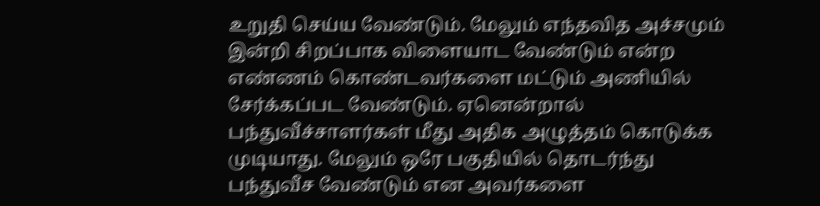உறுதி செய்ய வேண்டும். மேலும் எந்தவித அச்சமும் இன்றி சிறப்பாக விளையாட வேண்டும் என்ற எண்ணம் கொண்டவர்களை மட்டும் அணியில் சேர்க்கப்பட வேண்டும். ஏனென்றால் பந்துவீச்சாளர்கள் மீது அதிக அழுத்தம் கொடுக்க முடியாது. மேலும் ஒரே பகுதியில் தொடர்ந்து பந்துவீச வேண்டும் என அவர்களை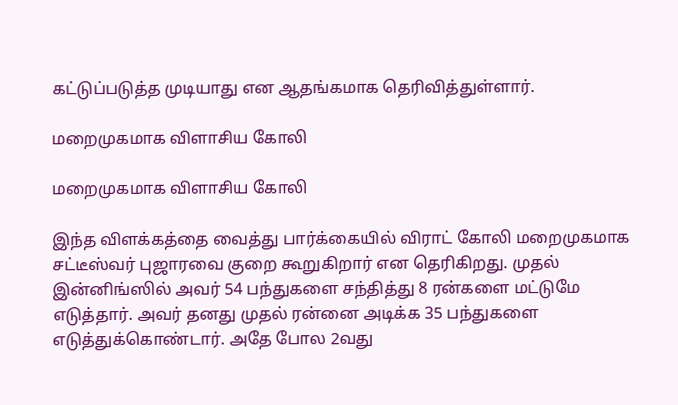கட்டுப்படுத்த முடியாது என ஆதங்கமாக தெரிவித்துள்ளார்.

மறைமுகமாக விளாசிய கோலி

மறைமுகமாக விளாசிய கோலி

இந்த விளக்கத்தை வைத்து பார்க்கையில் விராட் கோலி மறைமுகமாக சட்டீஸ்வர் புஜாரவை குறை கூறுகிறார் என தெரிகிறது. முதல் இன்னிங்ஸில் அவர் 54 பந்துகளை சந்தித்து 8 ரன்களை மட்டுமே எடுத்தார். அவர் தனது முதல் ரன்னை அடிக்க 35 பந்துகளை எடுத்துக்கொண்டார். அதே போல 2வது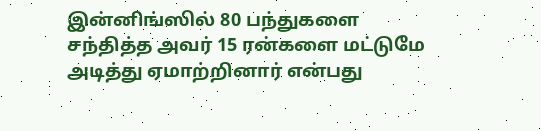இன்னிங்ஸில் 80 பந்துகளை சந்தித்த அவர் 15 ரன்களை மட்டுமே அடித்து ஏமாற்றினார் என்பது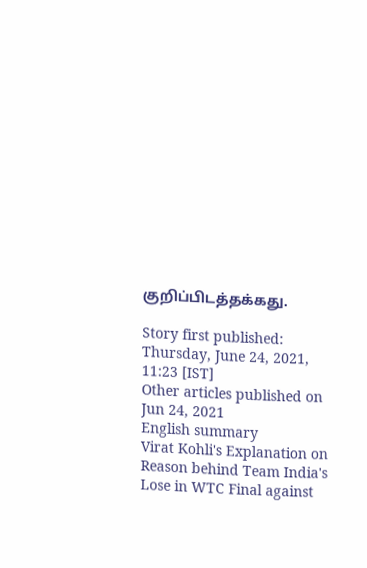குறிப்பிடத்தக்கது.

Story first published: Thursday, June 24, 2021, 11:23 [IST]
Other articles published on Jun 24, 2021
English summary
Virat Kohli's Explanation on Reason behind Team India's Lose in WTC Final against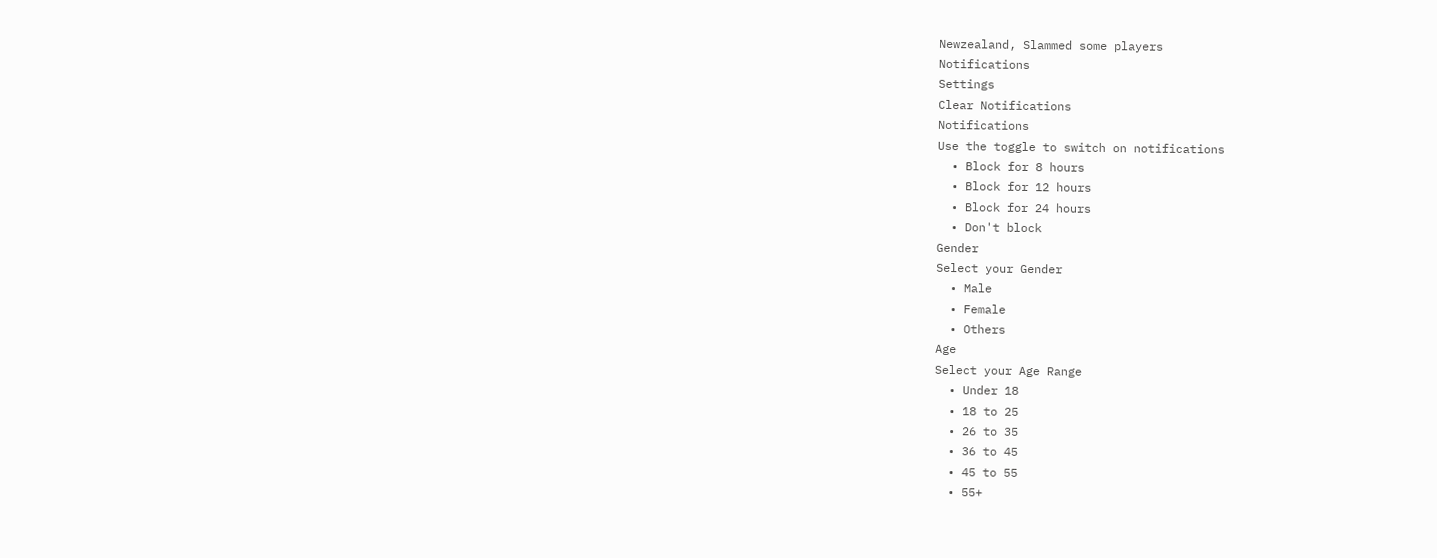Newzealand, Slammed some players
Notifications
Settings
Clear Notifications
Notifications
Use the toggle to switch on notifications
  • Block for 8 hours
  • Block for 12 hours
  • Block for 24 hours
  • Don't block
Gender
Select your Gender
  • Male
  • Female
  • Others
Age
Select your Age Range
  • Under 18
  • 18 to 25
  • 26 to 35
  • 36 to 45
  • 45 to 55
  • 55+